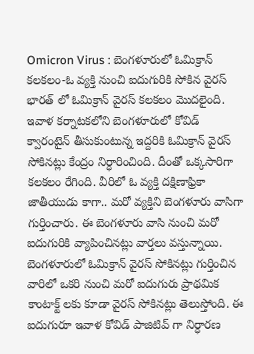Omicron Virus : బెంగళూరులో ఓమిక్రాన్ కలకలం-ఓ వ్యక్తి నుంచి ఐదుగురికి సోకిన వైరస్
భారత్ లో ఓమిక్రాన్ వైరస్ కలకలం మొదలైంది. ఇవాళ కర్నాటకలోని బెంగళూరులో కోవిడ్ క్వారంటైన్ తీసుకుంటున్న ఇద్దరికి ఓమిక్రాన్ వైరస్ సోకినట్లు కేంద్రం నిర్ధారించింది. దీంతో ఒక్కసారిగా కలకలం రేగింది. వీరిలో ఓ వ్యక్తి దక్షిణాఫ్రికా జాతీయుడు కాగా.. మరో వ్యక్తిని బెంగళూరు వాసిగా గుర్తించారు. ఈ బెంగళూరు వాసి నుంచి మరో ఐదుగురికి వ్యాపించినట్లు వార్తలు వస్తున్నాయి.
బెంగళూరులో ఓమిక్రాన్ వైరస్ సోకినట్లు గుర్తించిన వారిలో ఒకరి నుంచి మరో ఐదుగురు ప్రాథమిక కాంటాక్ట్ లకు కూడా వైరస్ సోకినట్లు తెలుస్తోంది. ఈ ఐదుగురూ ఇవాళ కోవిడ్ పాజిటివ్ గా నిర్ధారణ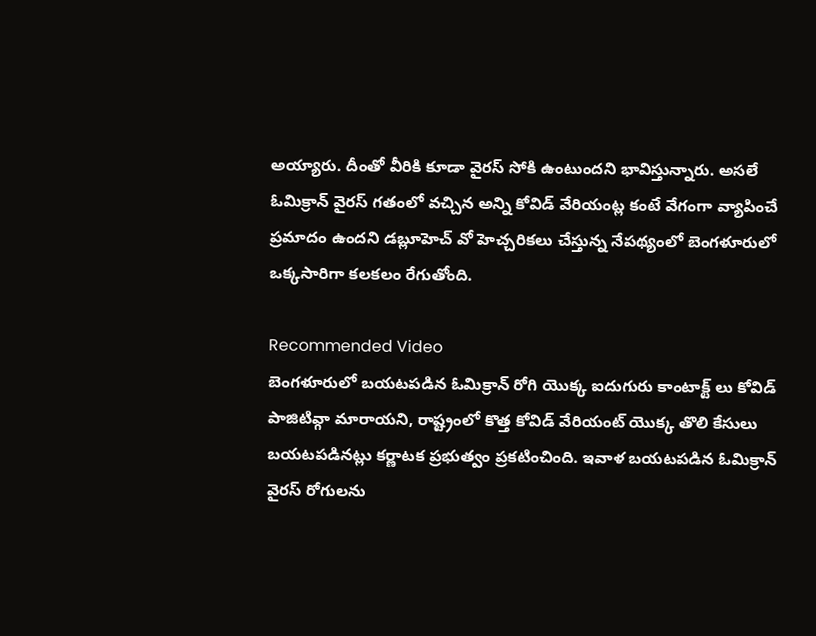అయ్యారు. దీంతో వీరికి కూడా వైరస్ సోకి ఉంటుందని భావిస్తున్నారు. అసలే ఓమిక్రాన్ వైరస్ గతంలో వచ్చిన అన్ని కోవిడ్ వేరియంట్ల కంటే వేగంగా వ్యాపించే ప్రమాదం ఉందని డబ్లూహెచ్ వో హెచ్చరికలు చేస్తున్న నేపథ్యంలో బెంగళూరులో ఒక్కసారిగా కలకలం రేగుతోంది.

Recommended Video
బెంగళూరులో బయటపడిన ఓమిక్రాన్ రోగి యొక్క ఐదుగురు కాంటాక్ట్ లు కోవిడ్ పాజిటివ్గా మారాయని, రాష్ట్రంలో కొత్త కోవిడ్ వేరియంట్ యొక్క తొలి కేసులు బయటపడినట్లు కర్ణాటక ప్రభుత్వం ప్రకటించింది. ఇవాళ బయటపడిన ఓమిక్రాన్ వైరస్ రోగులను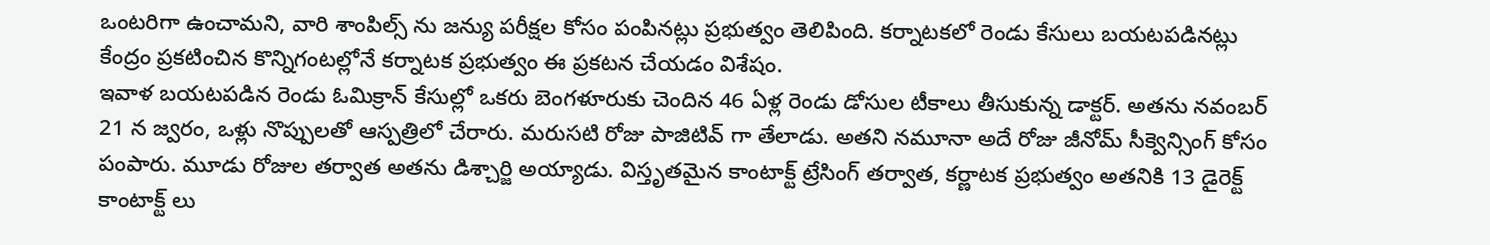ఒంటరిగా ఉంచామని, వారి శాంపిల్స్ ను జన్యు పరీక్షల కోసం పంపినట్లు ప్రభుత్వం తెలిపింది. కర్నాటకలో రెండు కేసులు బయటపడినట్లు కేంద్రం ప్రకటించిన కొన్నిగంటల్లోనే కర్నాటక ప్రభుత్వం ఈ ప్రకటన చేయడం విశేషం.
ఇవాళ బయటపడిన రెండు ఓమిక్రాన్ కేసుల్లో ఒకరు బెంగళూరుకు చెందిన 46 ఏళ్ల రెండు డోసుల టీకాలు తీసుకున్న డాక్టర్. అతను నవంబర్ 21 న జ్వరం, ఒళ్లు నొప్పులతో ఆస్పత్రిలో చేరారు. మరుసటి రోజు పాజిటివ్ గా తేలాడు. అతని నమూనా అదే రోజు జీనోమ్ సీక్వెన్సింగ్ కోసం పంపారు. మూడు రోజుల తర్వాత అతను డిశ్చార్జి అయ్యాడు. విస్తృతమైన కాంటాక్ట్ ట్రేసింగ్ తర్వాత, కర్ణాటక ప్రభుత్వం అతనికి 13 డైరెక్ట్ కాంటాక్ట్ లు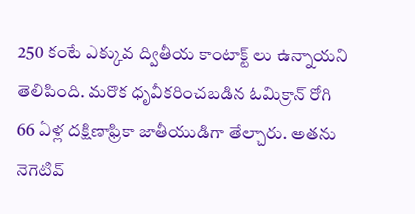250 కంటే ఎక్కువ ద్వితీయ కాంటాక్ట్ లు ఉన్నాయని తెలిపింది. మరొక ధృవీకరించబడిన ఓమిక్రాన్ రోగి 66 ఏళ్ల దక్షిణాఫ్రికా జాతీయుడిగా తేల్చారు. అతను నెగెటివ్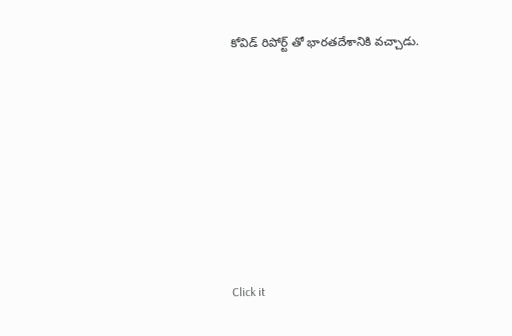కోవిడ్ రిపోర్ట్ తో భారతదేశానికి వచ్చాడు.












Click it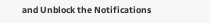and Unblock the Notifications